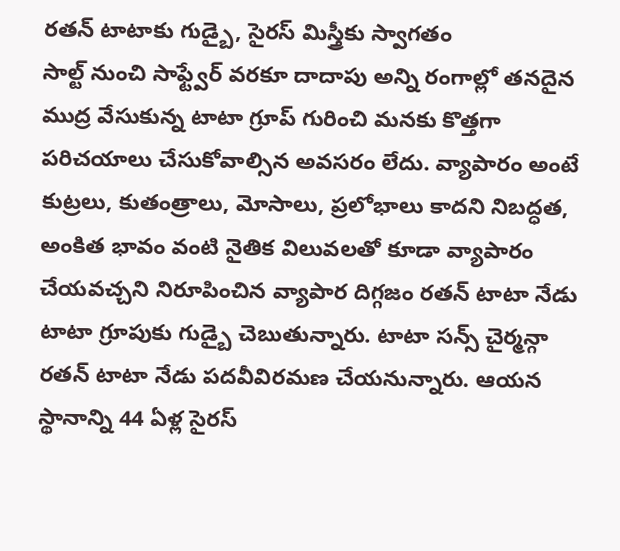రతన్ టాటాకు గుడ్బై, సైరస్ మిస్త్రీకు స్వాగతం
సాల్ట్ నుంచి సాఫ్ట్వేర్ వరకూ దాదాపు అన్ని రంగాల్లో తనదైన ముద్ర వేసుకున్న టాటా గ్రూప్ గురించి మనకు కొత్తగా పరిచయాలు చేసుకోవాల్సిన అవసరం లేదు. వ్యాపారం అంటే కుట్రలు, కుతంత్రాలు, మోసాలు, ప్రలోభాలు కాదని నిబద్ధత, అంకిత భావం వంటి నైతిక విలువలతో కూడా వ్యాపారం చేయవచ్చని నిరూపించిన వ్యాపార దిగ్గజం రతన్ టాటా నేడు టాటా గ్రూపుకు గుడ్బై చెబుతున్నారు. టాటా సన్స్ చైర్మన్గా రతన్ టాటా నేడు పదవీవిరమణ చేయనున్నారు. ఆయన స్థానాన్ని 44 ఏళ్ల సైరస్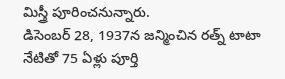మిస్త్రీ పూరించనున్నారు.
డిసెంబర్ 28, 1937న జన్మించిన రత్న్ టాటా నేటితో 75 ఏళ్లు పూర్తి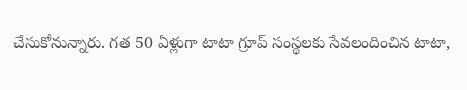చేసుకోనున్నారు. గత 50 ఏళ్లుగా టాటా గ్రూప్ సంస్థలకు సేవలందించిన టాటా,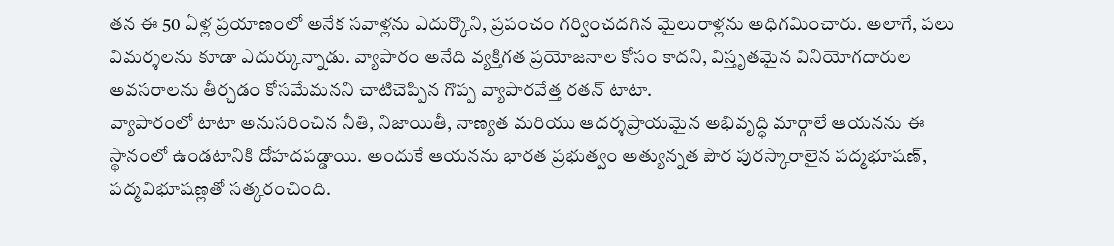తన ఈ 50 ఏళ్ల ప్రయాణంలో అనేక సవాళ్లను ఎదుర్కొని, ప్రపంచం గర్వించదగిన మైలురాళ్లను అధిగమించారు. అలాగే, పలు విమర్శలను కూడా ఎదుర్కున్నాడు. వ్యాపారం అనేది వ్యక్తిగత ప్రయోజనాల కోసం కాదని, విస్తృతమైన వినియోగదారుల అవసరాలను తీర్చడం కోసమేమనని చాటిచెప్పిన గొప్ప వ్యాపారవేత్త రతన్ టాటా.
వ్యాపారంలో టాటా అనుసరించిన నీతి, నిజాయితీ, నాణ్యత మరియు ఆదర్శప్రాయమైన అభివృద్ధి మార్గాలే ఆయనను ఈ స్థానంలో ఉండటానికి దోహదపడ్డాయి. అందుకే ఆయనను భారత ప్రభుత్వం అత్యున్నత పౌర పురస్కారాలైన పద్మభూషణ్, పద్మవిభూషణ్లతో సత్కరంచింది.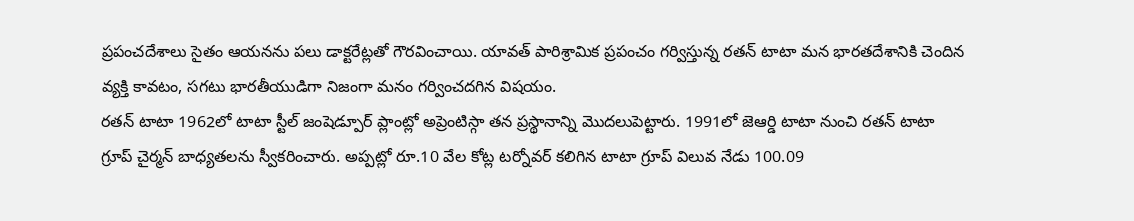ప్రపంచదేశాలు సైతం ఆయనను పలు డాక్టరేట్లతో గౌరవించాయి. యావత్ పారిశ్రామిక ప్రపంచం గర్విస్తున్న రతన్ టాటా మన భారతదేశానికి చెందిన వ్యక్తి కావటం, సగటు భారతీయుడిగా నిజంగా మనం గర్వించదగిన విషయం.
రతన్ టాటా 1962లో టాటా స్టీల్ జంషెడ్పూర్ ప్లాంట్లో అప్రెంటిస్గా తన ప్రస్థానాన్ని మొదలుపెట్టారు. 1991లో జెఆర్డి టాటా నుంచి రతన్ టాటా గ్రూప్ చైర్మన్ బాధ్యతలను స్వీకరించారు. అప్పట్లో రూ.10 వేల కోట్ల టర్నోవర్ కలిగిన టాటా గ్రూప్ విలువ నేడు 100.09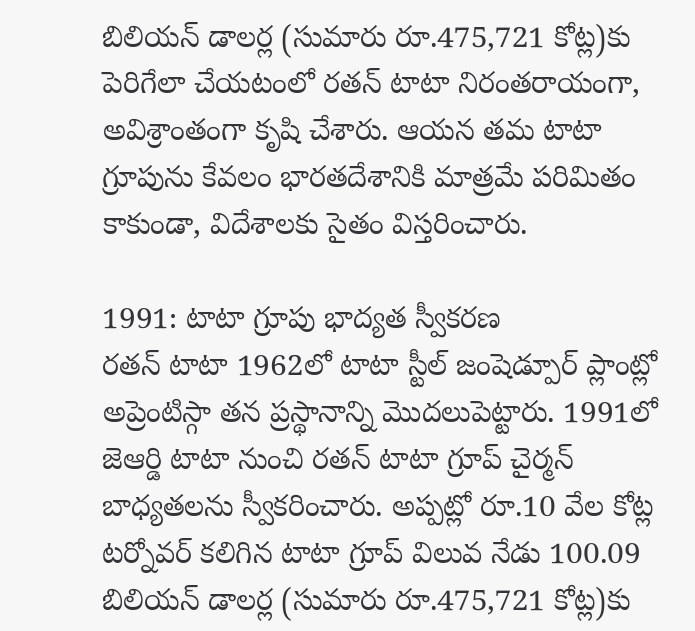బిలియన్ డాలర్ల (సుమారు రూ.475,721 కోట్ల)కు పెరిగేలా చేయటంలో రతన్ టాటా నిరంతరాయంగా, అవిశ్రాంతంగా కృషి చేశారు. ఆయన తమ టాటా గ్రూపును కేవలం భారతదేశానికి మాత్రమే పరిమితం కాకుండా, విదేశాలకు సైతం విస్తరించారు.

1991: టాటా గ్రూపు భాద్యత స్వీకరణ
రతన్ టాటా 1962లో టాటా స్టీల్ జంషెడ్పూర్ ప్లాంట్లో అప్రెంటిస్గా తన ప్రస్థానాన్ని మొదలుపెట్టారు. 1991లో జెఆర్డి టాటా నుంచి రతన్ టాటా గ్రూప్ చైర్మన్ బాధ్యతలను స్వీకరించారు. అప్పట్లో రూ.10 వేల కోట్ల టర్నోవర్ కలిగిన టాటా గ్రూప్ విలువ నేడు 100.09 బిలియన్ డాలర్ల (సుమారు రూ.475,721 కోట్ల)కు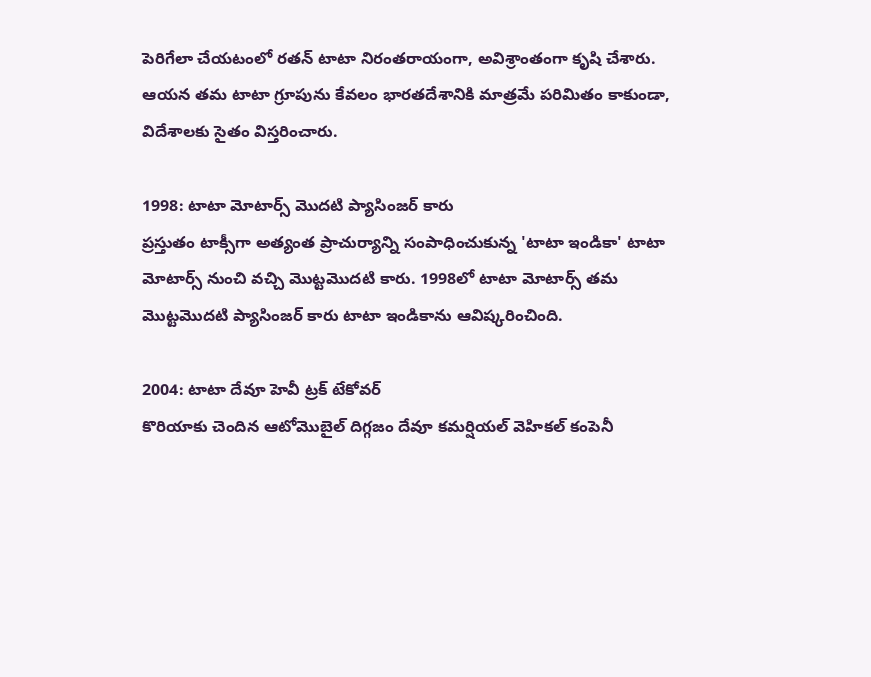పెరిగేలా చేయటంలో రతన్ టాటా నిరంతరాయంగా, అవిశ్రాంతంగా కృషి చేశారు. ఆయన తమ టాటా గ్రూపును కేవలం భారతదేశానికి మాత్రమే పరిమితం కాకుండా, విదేశాలకు సైతం విస్తరించారు.

1998: టాటా మోటార్స్ మొదటి ప్యాసింజర్ కారు
ప్రస్తుతం టాక్సీగా అత్యంత ప్రాచుర్యాన్ని సంపాధించుకున్న 'టాటా ఇండికా' టాటా మోటార్స్ నుంచి వచ్చి మొట్టమొదటి కారు. 1998లో టాటా మోటార్స్ తమ మొట్టమొదటి ప్యాసింజర్ కారు టాటా ఇండికాను ఆవిష్కరించింది.

2004: టాటా దేవూ హెవీ ట్రక్ టేకోవర్
కొరియాకు చెందిన ఆటోమొబైల్ దిగ్గజం దేవూ కమర్షియల్ వెహికల్ కంపెనీ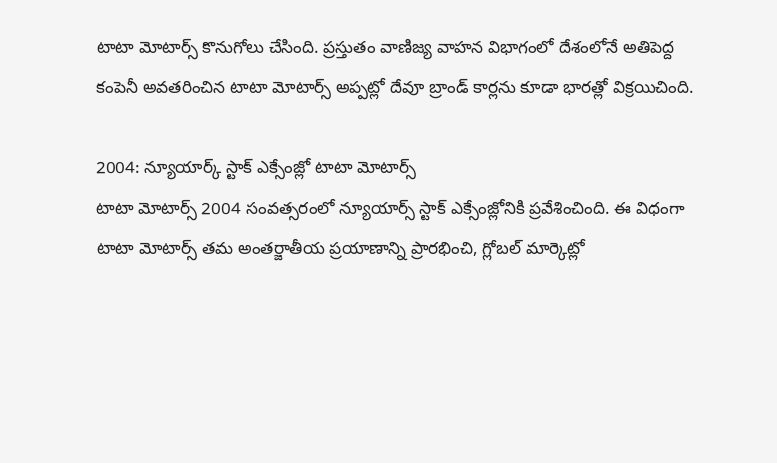టాటా మోటార్స్ కొనుగోలు చేసింది. ప్రస్తుతం వాణిజ్య వాహన విభాగంలో దేశంలోనే అతిపెద్ద కంపెనీ అవతరించిన టాటా మోటార్స్ అప్పట్లో దేవూ బ్రాండ్ కార్లను కూడా భారత్లో విక్రయిచింది.

2004: న్యూయార్క్ స్టాక్ ఎక్సేంజ్లో టాటా మోటార్స్
టాటా మోటార్స్ 2004 సంవత్సరంలో న్యూయార్స్ స్టాక్ ఎక్సేంజ్లోనికి ప్రవేశించింది. ఈ విధంగా టాటా మోటార్స్ తమ అంతర్జాతీయ ప్రయాణాన్ని ప్రారభించి, గ్లోబల్ మార్కెట్లో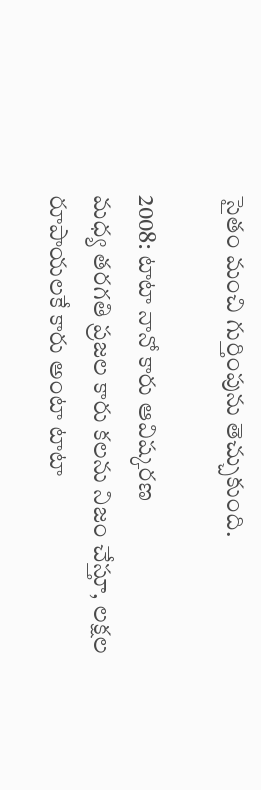సైతం మంచి గుర్తింపును తెచ్చుకుంది.

2008: టాటా నానో కారు ఆవిష్కరణ
మధ్య తరగతి ప్రజల కారు కలను నిజం చేస్తూ, లక్షల రూపాయలకే కారు అంటా టాటా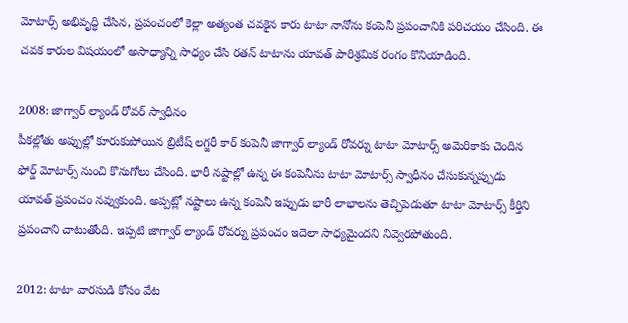మోటార్స్ అభివృద్ధి చేసిన, ప్రపంచంలో కెల్లా అత్యంత చవకైన కారు టాటా నానోను కంపెనీ ప్రపంచానికి పరిచయం చేసింది. ఈ చవక కారుల విషయంలో అసాధ్యాన్ని సాధ్యం చేసి రతన్ టాటాను యావత్ పారిశ్రమిక రంగం కొనియాడింది.

2008: జాగ్వార్ ల్యాండ్ రోవర్ స్వాధీనం
పీకల్లోతు అప్పుల్లో కూరుకుపోయిన బ్రిటీష్ లగ్జరీ కార్ కంపెనీ జాగ్వార్ ల్యాండ్ రోవర్ను టాటా మోటార్స్ అమెరికాకు చెందిన ఫోర్డ్ మోటార్స్ నుంచి కొనుగోలు చేసింది. భారీ నష్టాల్లో ఉన్న ఈ కంపెనీను టాటా మోటార్స్ స్వాధీనం చేసుకున్నప్పుడు యావత్ ప్రపంచం నవ్వుకుంది. అప్పట్లో నష్టాలు ఉన్న కంపెనీ ఇప్పుడు భారీ లాభాలను తెచ్చిపెడుతూ టాటా మోటార్స్ కీర్తిని ప్రపంచాని చాటుతోంది. ఇప్పటి జాగ్వార్ ల్యాండ్ రోవర్ను ప్రపంచం ఇదెలా సాధ్యమైందని నివ్వెరపోతుంది.

2012: టాటా వారసుడి కోసం వేట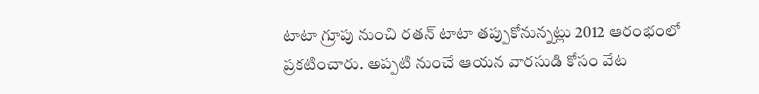టాటా గ్రూపు నుంచి రతన్ టాటా తప్పుకోనున్నట్లు 2012 ఆరంభంలో ప్రకటించారు. అప్పటి నుంచే ఆయన వారసుడి కోసం వేట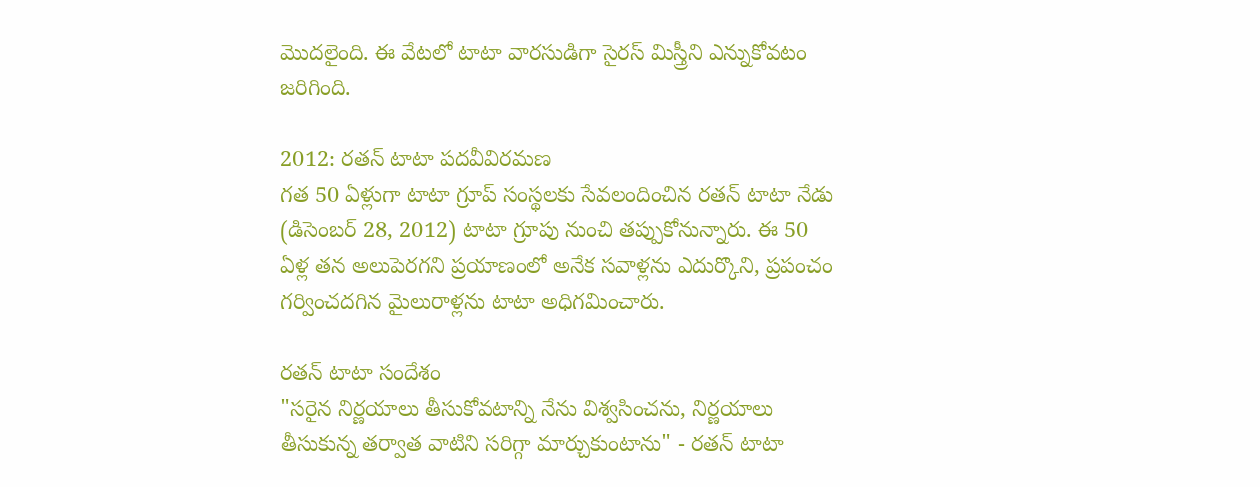మొదలైంది. ఈ వేటలో టాటా వారసుడిగా సైరస్ మిస్త్రీని ఎన్నుకోవటం జరిగింది.

2012: రతన్ టాటా పదవీవిరమణ
గత 50 ఏళ్లుగా టాటా గ్రూప్ సంస్థలకు సేవలందించిన రతన్ టాటా నేడు (డిసెంబర్ 28, 2012) టాటా గ్రూపు నుంచి తప్పుకోనున్నారు. ఈ 50 ఏళ్ల తన అలుపెరగని ప్రయాణంలో అనేక సవాళ్లను ఎదుర్కొని, ప్రపంచం గర్వించదగిన మైలురాళ్లను టాటా అధిగమించారు.

రతన్ టాటా సందేశం
"సరైన నిర్ణయాలు తీసుకోవటాన్ని నేను విశ్వసించను, నిర్ణయాలు తీసుకున్న తర్వాత వాటిని సరిగ్గా మార్చుకుంటాను" - రతన్ టాటా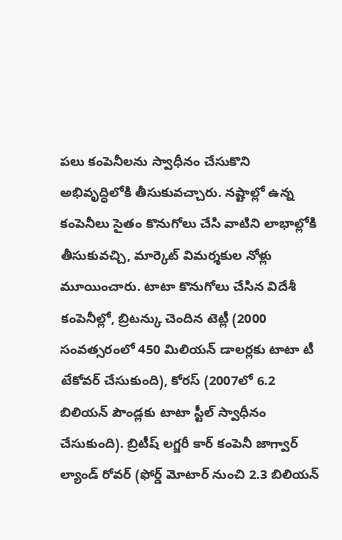పలు కంపెనీలను స్వాధీనం చేసుకొని అభివృద్ధిలోకి తీసుకువచ్చారు. నష్టాల్లో ఉన్న కంపెనీలు సైతం కొనుగోలు చేసి వాటిని లాభాల్లోకి తీసుకువచ్చి, మార్కెట్ విమర్శకుల నోళ్లు మూయించారు. టాటా కొనుగోలు చేసిన విదేశీ కంపెనీల్లో, బ్రిటన్కు చెందిన టెట్లీ (2000 సంవత్సరంలో 450 మిలియన్ డాలర్లకు టాటా టీ టేకోవర్ చేసుకుంది), కోరస్ (2007లో 6.2 బిలియన్ పౌండ్లకు టాటా స్టీల్ స్వాధీనం చేసుకుంది). బ్రిటీష్ లగ్జరీ కార్ కంపెనీ జాగ్వార్ ల్యాండ్ రోవర్ (ఫోర్డ్ మోటార్ నుంచి 2.3 బిలియన్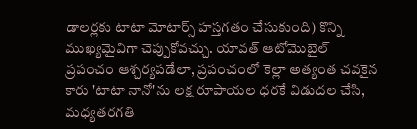డాలర్లకు టాటా మోటార్స్ హస్తగతం చేసుకుంది) కొన్ని ముఖ్యమైవిగా చెప్పుకోవచ్చు. యావత్ ఆటోమొబైల్ ప్రపంచం ఆశ్చర్యపడేలా, ప్రపంచంలో కెల్లా అత్యంత చవకైన కారు 'టాటా నానో'ను లక్ష రూపాయల ధరకే విడుదల చేసి, మధ్యతరగతి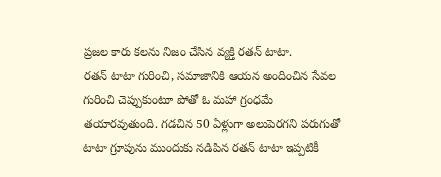ప్రజల కారు కలను నిజం చేసిన వ్యక్తి రతన్ టాటా.
రతన్ టాటా గురించి, సమాజానికి ఆయన అందించిన సేవల గురించి చెప్పుకుంటూ పోతో ఓ మహా గ్రంధమే తయారవుతుంది. గడచిన 50 ఏళ్లుగా అలుపెరగని పరుగుతో టాటా గ్రూపును ముందుకు నడిపిన రతన్ టాటా ఇప్పటికీ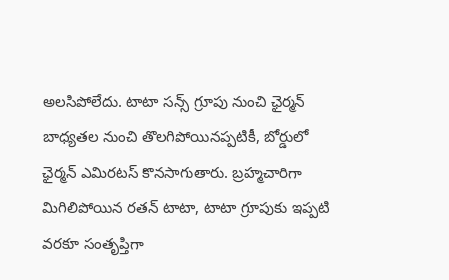అలసిపోలేదు. టాటా సన్స్ గ్రూపు నుంచి ఛైర్మన్ బాధ్యతల నుంచి తొలగిపోయినప్పటికీ, బోర్డులో ఛైర్మన్ ఎమిరటస్ కొనసాగుతారు. బ్రహ్మచారిగా మిగిలిపోయిన రతన్ టాటా, టాటా గ్రూపుకు ఇప్పటి వరకూ సంతృప్తిగా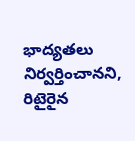భాద్యతలు నిర్వర్తించానని, రిటైరైన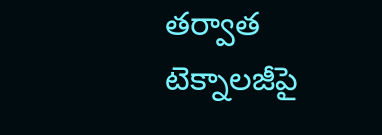తర్వాత టెక్నాలజీపై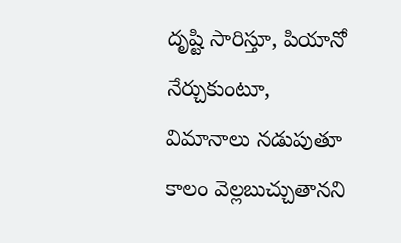దృష్టి సారిస్తూ, పియానో నేర్చుకుంటూ, విమానాలు నడుపుతూ కాలం వెల్లబుచ్చుతానని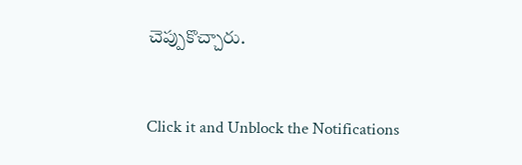చెప్పుకొచ్చారు.


Click it and Unblock the Notifications